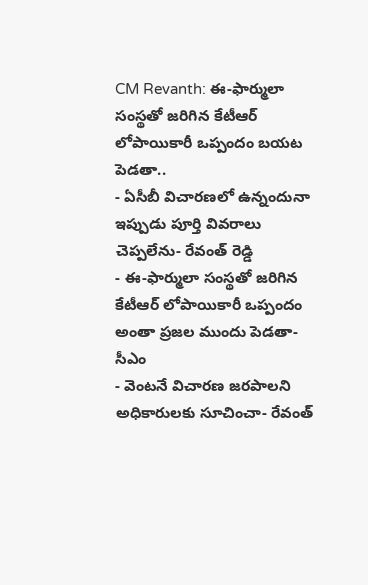CM Revanth: ఈ-ఫార్ములా సంస్థతో జరిగిన కేటీఆర్ లోపాయికారీ ఒప్పందం బయట పెడతా..
- ఏసీబీ విచారణలో ఉన్నందునా ఇప్పుడు పూర్తి వివరాలు చెప్పలేను- రేవంత్ రెడ్డి
- ఈ-ఫార్ములా సంస్థతో జరిగిన కేటీఆర్ లోపాయికారీ ఒప్పందం అంతా ప్రజల ముందు పెడతా-సీఎం
- వెంటనే విచారణ జరపాలని అధికారులకు సూచించా- రేవంత్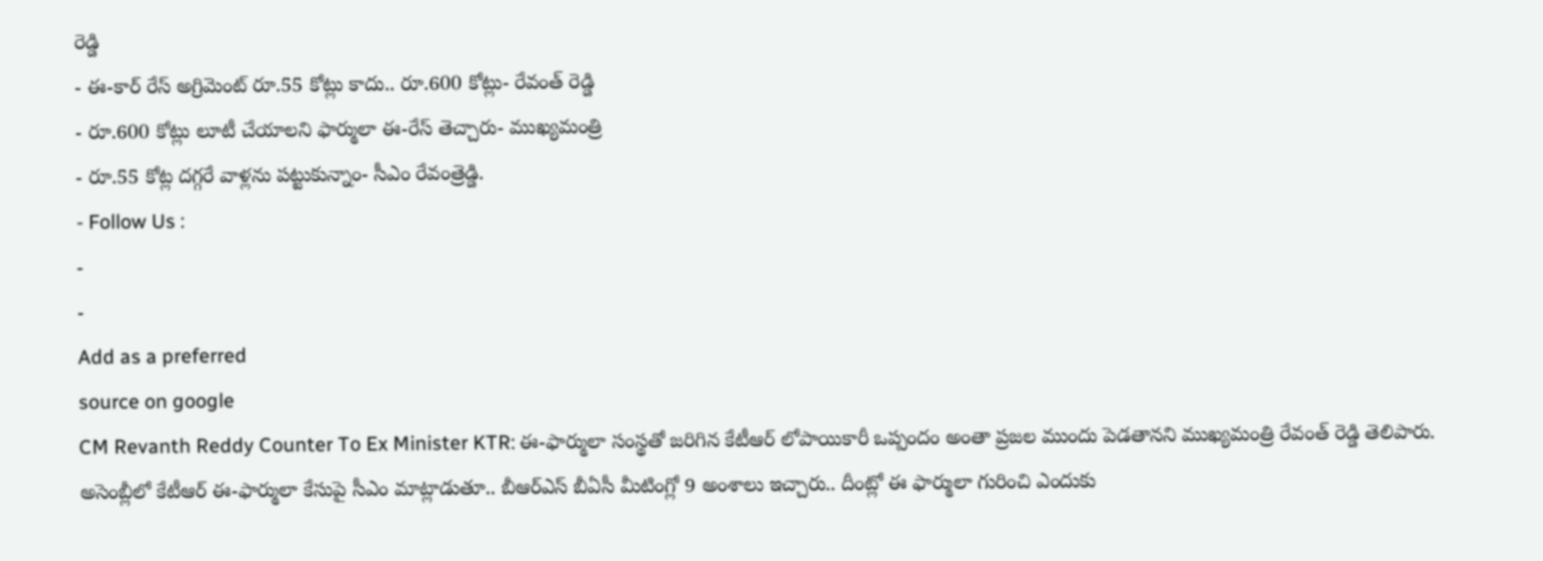రెడ్డి
- ఈ-కార్ రేస్ అగ్రిమెంట్ రూ.55 కోట్లు కాదు.. రూ.600 కోట్లు- రేవంత్ రెడ్డి
- రూ.600 కోట్లు లూటీ చేయాలని ఫార్ములా ఈ-రేస్ తెచ్చారు- ముఖ్యమంత్రి
- రూ.55 కోట్ల దగ్గరే వాళ్లను పట్టుకున్నాం- సీఎం రేవంత్రెడ్డి.
- Follow Us :
-
-
Add as a preferred
source on google
CM Revanth Reddy Counter To Ex Minister KTR: ఈ-ఫార్ములా సంస్థతో జరిగిన కేటీఆర్ లోపాయికారీ ఒప్పందం అంతా ప్రజల ముందు పెడతానని ముఖ్యమంత్రి రేవంత్ రెడ్డి తెలిపారు. అసెంబ్లీలో కేటీఆర్ ఈ-ఫార్ములా కేసుపై సీఎం మాట్లాడుతూ.. బీఆర్ఎస్ బీఏసీ మీటింగ్లో 9 అంశాలు ఇచ్చారు.. దీంట్లో ఈ ఫార్ములా గురించి ఎందుకు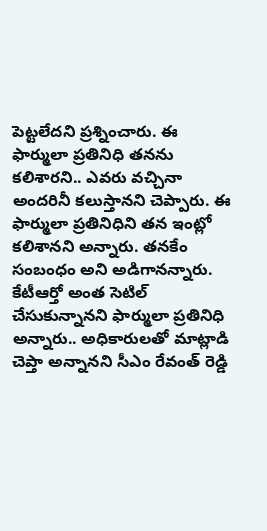పెట్టలేదని ప్రశ్నించారు. ఈ ఫార్ములా ప్రతినిధి తనను కలిశారని.. ఎవరు వచ్చినా అందరినీ కలుస్తానని చెప్పారు. ఈ ఫార్ములా ప్రతినిధిని తన ఇంట్లో కలిశానని అన్నారు. తనకేం సంబంధం అని అడిగానన్నారు. కేటీఆర్తో అంత సెటిల్ చేసుకున్నానని ఫార్ములా ప్రతినిధి అన్నారు.. అధికారులతో మాట్లాడి చెప్తా అన్నానని సీఎం రేవంత్ రెడ్డి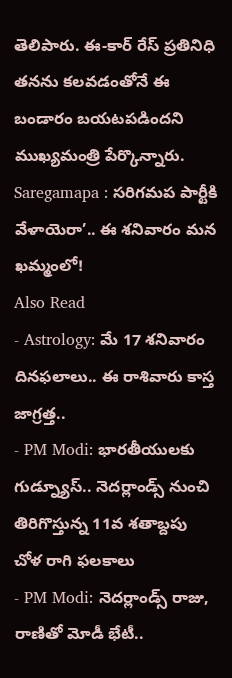తెలిపారు. ఈ-కార్ రేస్ ప్రతినిధి తనను కలవడంతోనే ఈ బండారం బయటపడిందని ముఖ్యమంత్రి పేర్కొన్నారు.
Saregamapa : సరిగమప పార్టీకి వేళాయెరా’.. ఈ శనివారం మన ఖమ్మంలో!
Also Read
- Astrology: మే 17 శనివారం దినఫలాలు.. ఈ రాశివారు కాస్త జాగ్రత్త..
- PM Modi: భారతీయులకు గుడ్న్యూస్.. నెదర్లాండ్స్ నుంచి తిరిగొస్తున్న 11వ శతాబ్దపు చోళ రాగి ఫలకాలు
- PM Modi: నెదర్లాండ్స్ రాజు, రాణితో మోడీ భేటీ..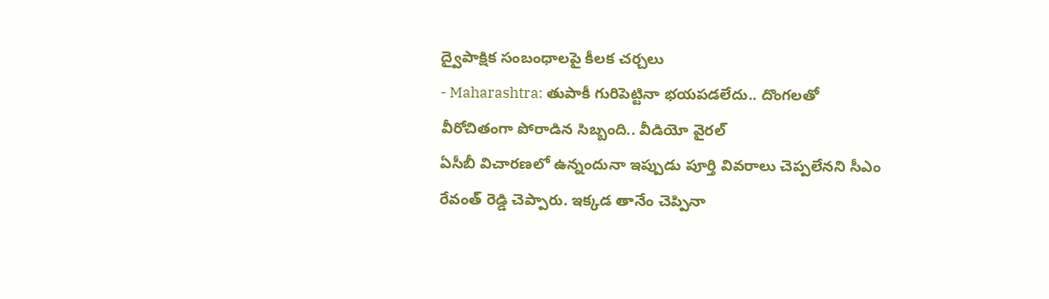ద్వైపాక్షిక సంబంధాలపై కీలక చర్చలు
- Maharashtra: తుపాకీ గురిపెట్టినా భయపడలేదు.. దొంగలతో వీరోచితంగా పోరాడిన సిబ్బంది.. వీడియో వైరల్
ఏసీబీ విచారణలో ఉన్నందునా ఇప్పుడు పూర్తి వివరాలు చెప్పలేనని సీఎం రేవంత్ రెడ్డి చెప్పారు. ఇక్కడ తానేం చెప్పినా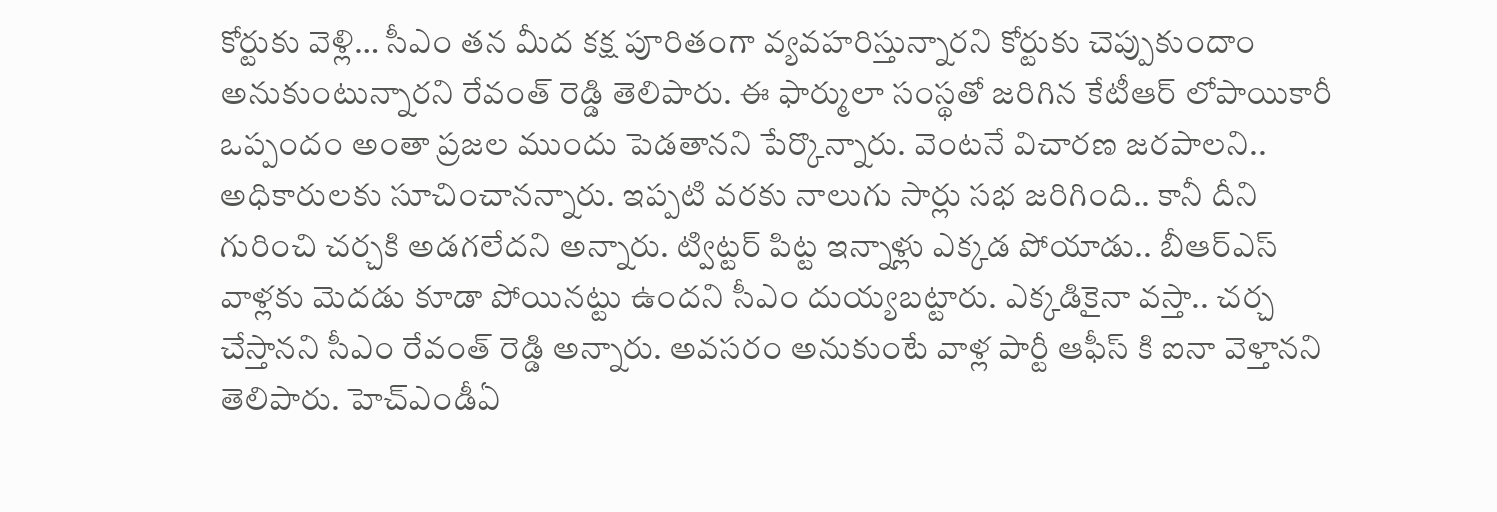కోర్టుకు వెళ్లి… సీఎం తన మీద కక్ష పూరితంగా వ్యవహరిస్తున్నారని కోర్టుకు చెప్పుకుందాం అనుకుంటున్నారని రేవంత్ రెడ్డి తెలిపారు. ఈ ఫార్ములా సంస్థతో జరిగిన కేటీఆర్ లోపాయికారీ ఒప్పందం అంతా ప్రజల ముందు పెడతానని పేర్కొన్నారు. వెంటనే విచారణ జరపాలని.. అధికారులకు సూచించానన్నారు. ఇప్పటి వరకు నాలుగు సార్లు సభ జరిగింది.. కానీ దీని గురించి చర్చకి అడగలేదని అన్నారు. ట్విట్టర్ పిట్ట ఇన్నాళ్లు ఎక్కడ పోయాడు.. బీఆర్ఎస్ వాళ్లకు మెదడు కూడా పోయినట్టు ఉందని సీఎం దుయ్యబట్టారు. ఎక్కడికైనా వస్తా.. చర్చ చేస్తానని సీఎం రేవంత్ రెడ్డి అన్నారు. అవసరం అనుకుంటే వాళ్ల పార్టీ ఆఫీస్ కి ఐనా వెళ్తానని తెలిపారు. హెచ్ఎండీఏ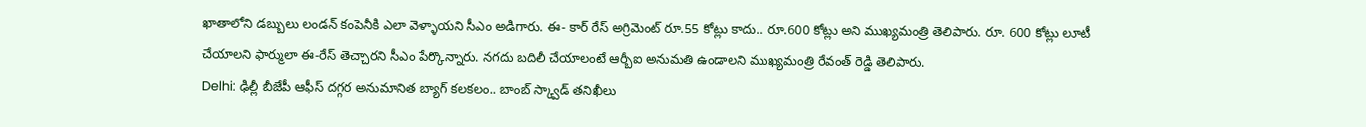ఖాతాలోని డబ్బులు లండన్ కంపెనీకి ఎలా వెళ్ళాయని సీఎం అడిగారు. ఈ- కార్ రేస్ అగ్రిమెంట్ రూ.55 కోట్లు కాదు.. రూ.600 కోట్లు అని ముఖ్యమంత్రి తెలిపారు. రూ. 600 కోట్లు లూటీ చేయాలని ఫార్ములా ఈ-రేస్ తెచ్చారని సీఎం పేర్కొన్నారు. నగదు బదిలీ చేయాలంటే ఆర్బీఐ అనుమతి ఉండాలని ముఖ్యమంత్రి రేవంత్ రెడ్డి తెలిపారు.
Delhi: ఢిల్లీ బీజేపీ ఆఫీస్ దగ్గర అనుమానిత బ్యాగ్ కలకలం.. బాంబ్ స్క్వాడ్ తనిఖీలు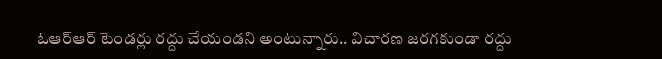ఓఆర్ఆర్ టెండర్లు రద్దు చేయండని అంటున్నారు.. విచారణ జరగకుండా రద్దు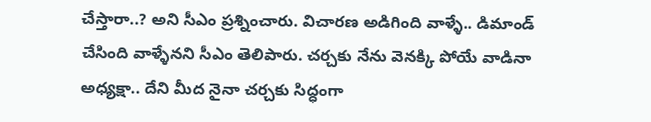చేస్తారా..? అని సీఎం ప్రశ్నించారు. విచారణ అడిగింది వాళ్ళే.. డిమాండ్ చేసింది వాళ్ళేనని సీఎం తెలిపారు. చర్చకు నేను వెనక్కి పోయే వాడినా అధ్యక్షా.. దేని మీద నైనా చర్చకు సిద్ధంగా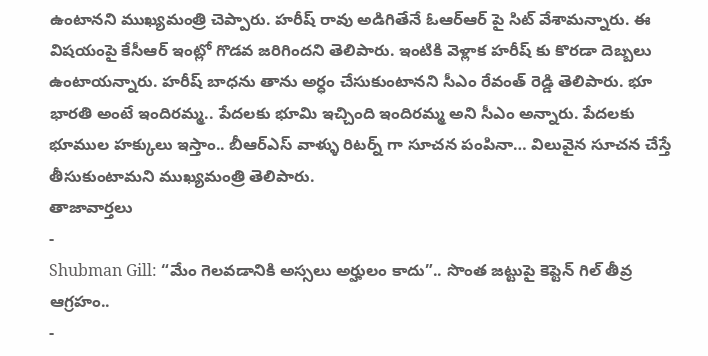ఉంటానని ముఖ్యమంత్రి చెప్పారు. హరీష్ రావు అడిగితేనే ఓఆర్ఆర్ పై సిట్ వేశామన్నారు. ఈ విషయంపై కేసీఆర్ ఇంట్లో గొడవ జరిగిందని తెలిపారు. ఇంటికి వెళ్లాక హరీష్ కు కొరడా దెబ్బలు ఉంటాయన్నారు. హరీష్ బాధను తాను అర్ధం చేసుకుంటానని సీఎం రేవంత్ రెడ్డి తెలిపారు. భూ భారతి అంటే ఇందిరమ్మ.. పేదలకు భూమి ఇచ్చింది ఇందిరమ్మ అని సీఎం అన్నారు. పేదలకు భూముల హక్కులు ఇస్తాం.. బీఆర్ఎస్ వాళ్ళు రిటర్న్ గా సూచన పంపినా… విలువైన సూచన చేస్తే తీసుకుంటామని ముఖ్యమంత్రి తెలిపారు.
తాజావార్తలు
-
Shubman Gill: “మేం గెలవడానికి అస్సలు అర్హులం కాదు”.. సొంత జట్టుపై కెప్టెన్ గిల్ తీవ్ర ఆగ్రహం..
-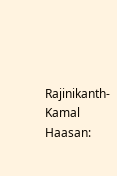Rajinikanth-Kamal Haasan: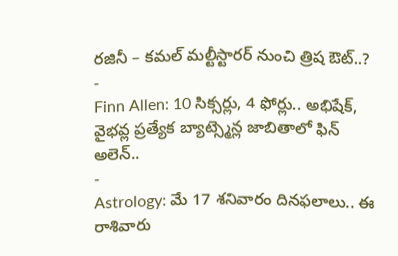రజినీ – కమల్ మల్టీస్టారర్ నుంచి త్రిష ఔట్..?
-
Finn Allen: 10 సిక్సర్లు, 4 ఫోర్లు.. అభిషేక్, వైభవ్ల ప్రత్యేక బ్యాట్స్మెన్ల జాబితాలో ఫిన్ అలెన్..
-
Astrology: మే 17 శనివారం దినఫలాలు.. ఈ రాశివారు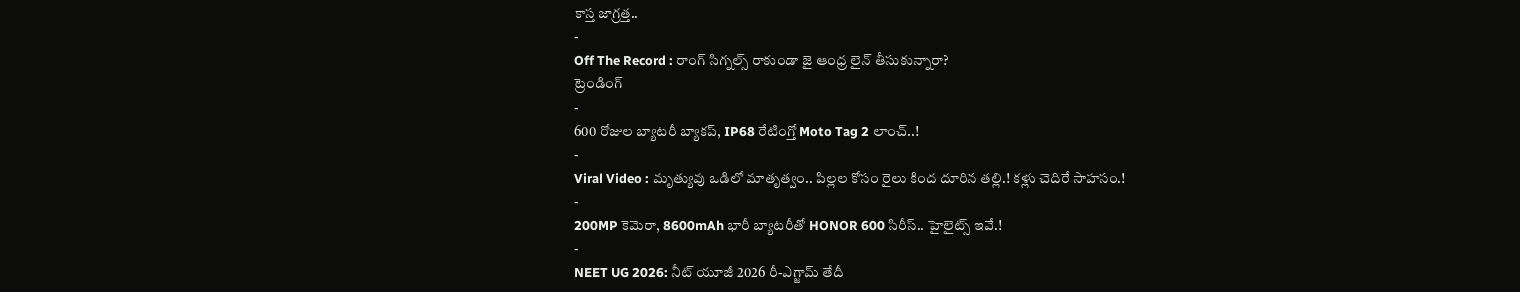కాస్త జాగ్రత్త..
-
Off The Record : రాంగ్ సిగ్నల్స్ రాకుండా జై ఆంధ్ర లైన్ తీసుకున్నారా?
ట్రెండింగ్
-
600 రోజుల బ్యాటరీ బ్యాకప్, IP68 రేటింగ్తో Moto Tag 2 లాంచ్..!
-
Viral Video : మృత్యువు ఒడిలో మాతృత్వం.. పిల్లల కోసం రైలు కింద దూరిన తల్లి.! కళ్లు చెదిరే సాహసం.!
-
200MP కెమెరా, 8600mAh భారీ బ్యాటరీతో HONOR 600 సిరీస్.. హైలైట్స్ ఇవే.!
-
NEET UG 2026: నీట్ యూజీ 2026 రీ-ఎగ్జామ్ తేదీ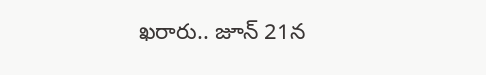ఖరారు.. జూన్ 21న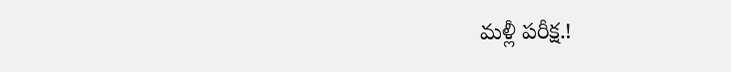మళ్లీ పరీక్ష.!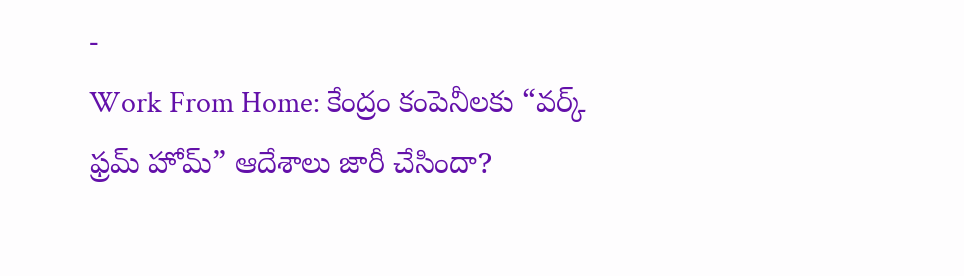-
Work From Home: కేంద్రం కంపెనీలకు “వర్క్ ఫ్రమ్ హోమ్” ఆదేశాలు జారీ చేసిందా?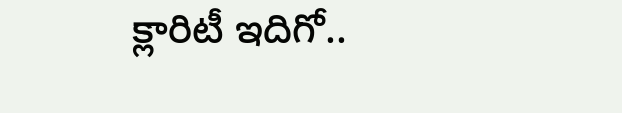క్లారిటీ ఇదిగో..